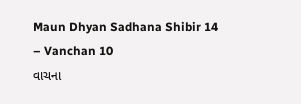Maun Dhyan Sadhana Shibir 14 – Vanchan 10
વાચના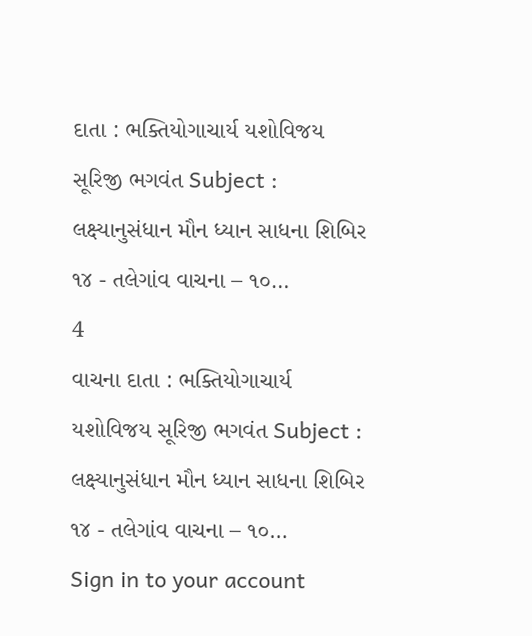દાતા : ભક્તિયોગાચાર્ય યશોવિજય સૂરિજી ભગવંત Subject : લક્ષ્યાનુસંધાન મૌન ધ્યાન સાધના શિબિર ૧૪ - તલેગાંવ વાચના – ૧૦…
4
વાચના દાતા : ભક્તિયોગાચાર્ય યશોવિજય સૂરિજી ભગવંત Subject : લક્ષ્યાનુસંધાન મૌન ધ્યાન સાધના શિબિર ૧૪ - તલેગાંવ વાચના – ૧૦…
Sign in to your account